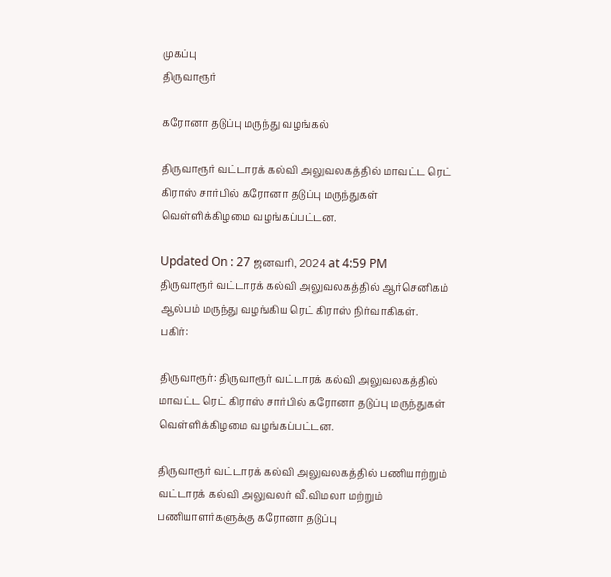முகப்பு
திருவாரூர்

கரோனா தடுப்பு மருந்து வழங்கல்

திருவாரூர் வட்டாரக் கல்வி அலுவலகத்தில் மாவட்ட ரெட் கிராஸ் சார்பில் கரோனா தடுப்பு மருந்துகள் வெள்ளிக்கிழமை வழங்கப்பட்டன.

Updated On : 27 ஜனவரி, 2024 at 4:59 PM
திருவாரூர் வட்டாரக் கல்வி அலுவலகத்தில் ஆர்செனிகம் ஆல்பம் மருந்து வழங்கிய ரெட் கிராஸ் நிர்வாகிகள்.
பகிர்:

திருவாரூர்: திருவாரூர் வட்டாரக் கல்வி அலுவலகத்தில் மாவட்ட ரெட் கிராஸ் சார்பில் கரோனா தடுப்பு மருந்துகள் வெள்ளிக்கிழமை வழங்கப்பட்டன.

திருவாரூர் வட்டாரக் கல்வி அலுவலகத்தில் பணியாற்றும் வட்டாரக் கல்வி அலுவலர் வீ.விமலா மற்றும் பணியாளர்களுக்கு கரோனா தடுப்பு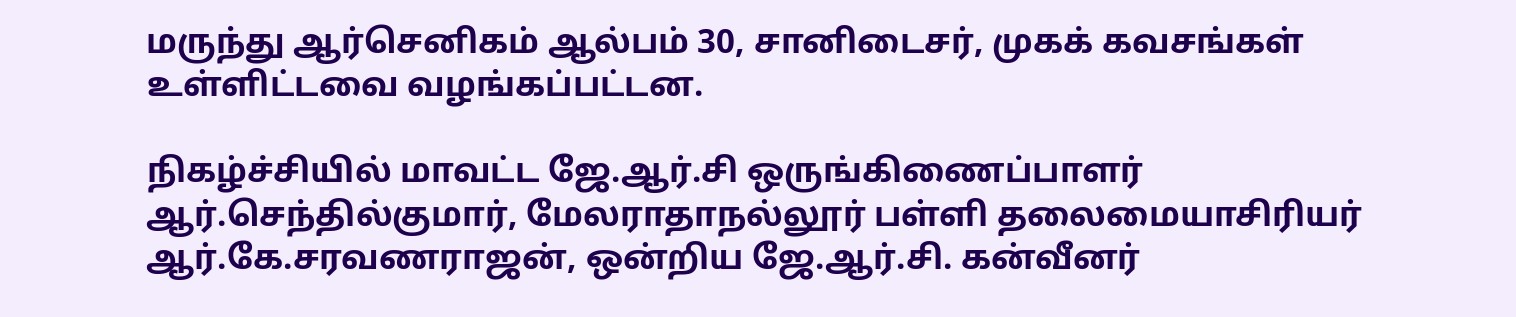மருந்து ஆர்செனிகம் ஆல்பம் 30, சானிடைசர், முகக் கவசங்கள் உள்ளிட்டவை வழங்கப்பட்டன.

நிகழ்ச்சியில் மாவட்ட ஜே.ஆர்.சி ஒருங்கிணைப்பாளர் ஆர்.செந்தில்குமார், மேலராதாநல்லூர் பள்ளி தலைமையாசிரியர் ஆர்.கே.சரவணராஜன், ஒன்றிய ஜே.ஆர்.சி. கன்வீனர்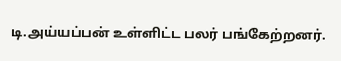டி.அய்யப்பன் உள்ளிட்ட பலர் பங்கேற்றனர்.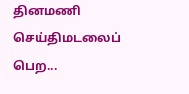தினமணி செய்திமடலைப் பெற...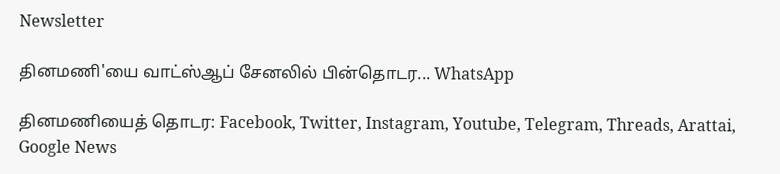Newsletter

தினமணி'யை வாட்ஸ்ஆப் சேனலில் பின்தொடர... WhatsApp

தினமணியைத் தொடர: Facebook, Twitter, Instagram, Youtube, Telegram, Threads, Arattai, Google News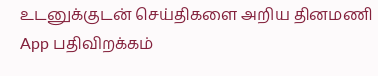உடனுக்குடன் செய்திகளை அறிய தினமணி App பதிவிறக்கம்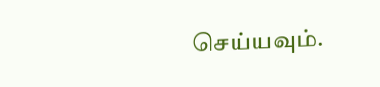செய்யவும்.